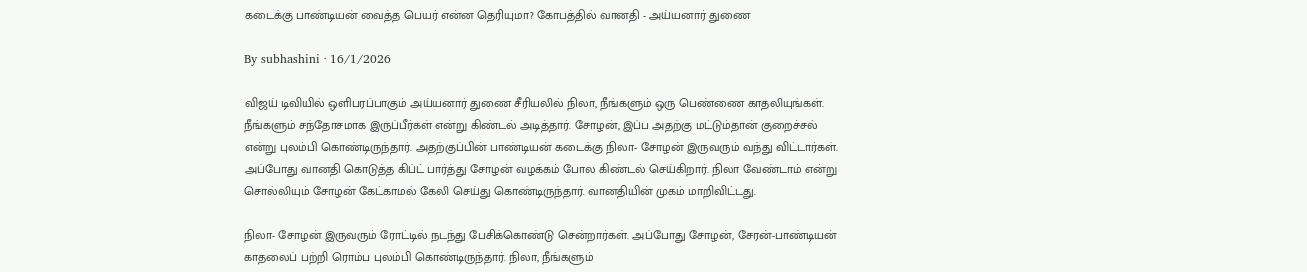கடைக்கு பாண்டியன் வைத்த பெயர் என்ன தெரியுமா? கோபத்தில் வானதி - அய்யனார் துணை

By subhashini · 16/1/2026

விஜய் டிவியில் ஒளிபரப்பாகும் அய்யனார் துணை சீரியலில் நிலா, நீங்களும் ஒரு பெண்ணை காதலியுங்கள். நீங்களும் சந்தோசமாக இருப்பீர்கள் என்று கிண்டல் அடித்தார். சோழன், இப்ப அதற்கு மட்டும்தான் குறைச்சல் என்று புலம்பி கொண்டிருந்தார். அதற்குப்பின் பாண்டியன் கடைக்கு நிலா- சோழன் இருவரும் வந்து விட்டார்கள். அப்போது வானதி கொடுத்த கிப்ட் பார்த்து சோழன் வழக்கம் போல கிண்டல் செய்கிறார். நிலா வேண்டாம் என்று சொல்லியும் சோழன் கேட்காமல் கேலி செய்து கொண்டிருந்தார். வானதியின் முகம் மாறிவிட்டது.

நிலா- சோழன் இருவரும் ரோட்டில் நடந்து பேசிக்கொண்டு சென்றார்கள். அப்போது சோழன், சேரன்-பாண்டியன் காதலைப் பற்றி ரொம்ப புலம்பி கொண்டிருந்தார். நிலா, நீங்களும்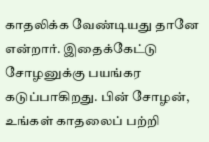காதலிக்க வேண்டியது தானே என்றார். இதைக்கேட்டு சோழனுக்கு பயங்கர கடுப்பாகிறது. பின் சோழன், உங்கள் காதலைப் பற்றி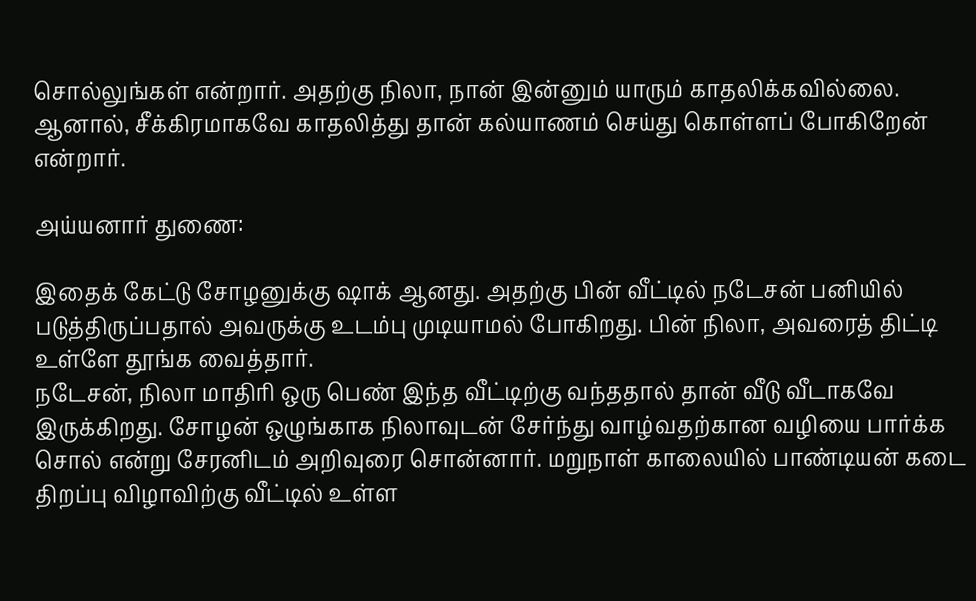சொல்லுங்கள் என்றார். அதற்கு நிலா, நான் இன்னும் யாரும் காதலிக்கவில்லை. ஆனால், சீக்கிரமாகவே காதலித்து தான் கல்யாணம் செய்து கொள்ளப் போகிறேன் என்றார்.

அய்யனார் துணை:

இதைக் கேட்டு சோழனுக்கு ஷாக் ஆனது. அதற்கு பின் வீட்டில் நடேசன் பனியில் படுத்திருப்பதால் அவருக்கு உடம்பு முடியாமல் போகிறது. பின் நிலா, அவரைத் திட்டி உள்ளே தூங்க வைத்தார்.
நடேசன், நிலா மாதிரி ஒரு பெண் இந்த வீட்டிற்கு வந்ததால் தான் வீடு வீடாகவே இருக்கிறது. சோழன் ஒழுங்காக நிலாவுடன் சேர்ந்து வாழ்வதற்கான வழியை பார்க்க சொல் என்று சேரனிடம் அறிவுரை சொன்னார். மறுநாள் காலையில் பாண்டியன் கடை திறப்பு விழாவிற்கு வீட்டில் உள்ள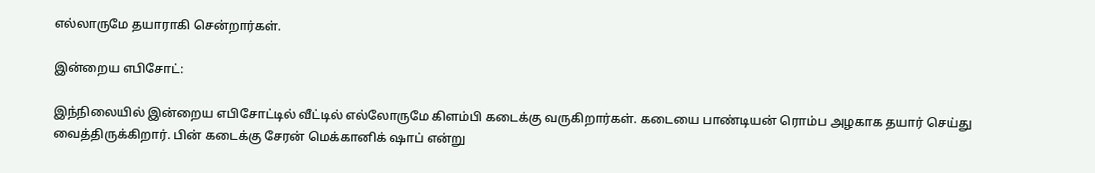எல்லாருமே தயாராகி சென்றார்கள்.

இன்றைய எபிசோட்:

இந்நிலையில் இன்றைய எபிசோட்டில் வீட்டில் எல்லோருமே கிளம்பி கடைக்கு வருகிறார்கள். கடையை பாண்டியன் ரொம்ப அழகாக தயார் செய்து வைத்திருக்கிறார். பின் கடைக்கு சேரன் மெக்கானிக் ஷாப் என்று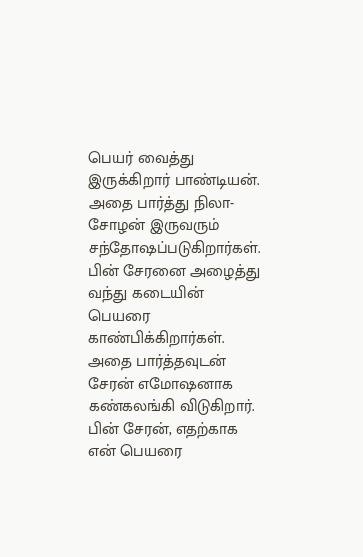பெயர் வைத்து இருக்கிறார் பாண்டியன். அதை பார்த்து நிலா- சோழன் இருவரும் சந்தோஷப்படுகிறார்கள். பின் சேரனை அழைத்து வந்து கடையின் பெயரை காண்பிக்கிறார்கள். அதை பார்த்தவுடன் சேரன் எமோஷனாக கண்கலங்கி விடுகிறார். பின் சேரன், எதற்காக என் பெயரை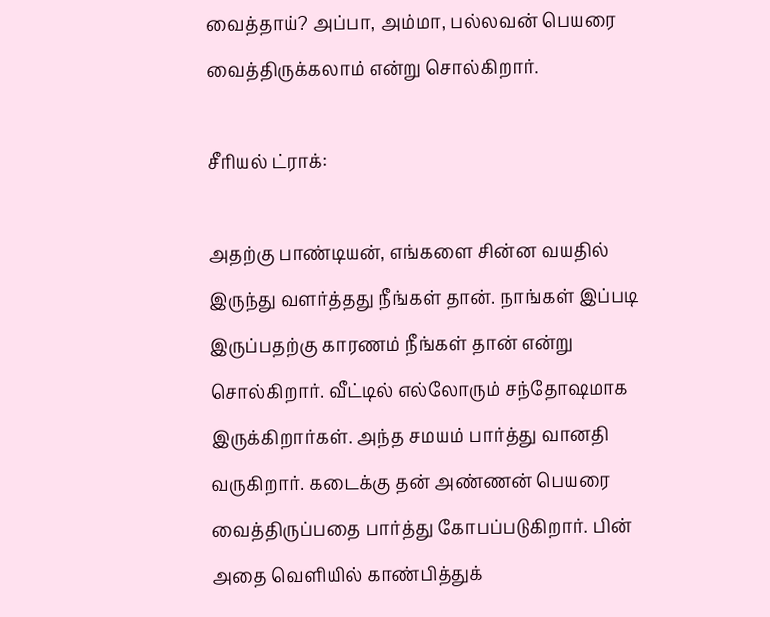வைத்தாய்? அப்பா, அம்மா, பல்லவன் பெயரை வைத்திருக்கலாம் என்று சொல்கிறார்.

சீரியல் ட்ராக்:

அதற்கு பாண்டியன், எங்களை சின்ன வயதில் இருந்து வளர்த்தது நீங்கள் தான். நாங்கள் இப்படி இருப்பதற்கு காரணம் நீங்கள் தான் என்று சொல்கிறார். வீட்டில் எல்லோரும் சந்தோஷமாக இருக்கிறார்கள். அந்த சமயம் பார்த்து வானதி வருகிறார். கடைக்கு தன் அண்ணன் பெயரை வைத்திருப்பதை பார்த்து கோபப்படுகிறார். பின் அதை வெளியில் காண்பித்துக்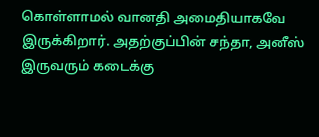கொள்ளாமல் வானதி அமைதியாகவே இருக்கிறார். அதற்குப்பின் சந்தா, அனீஸ் இருவரும் கடைக்கு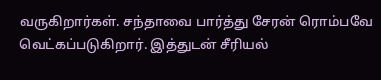வருகிறார்கள். சந்தாவை பார்த்து சேரன் ரொம்பவே வெட்கப்படுகிறார். இத்துடன் சீரியல்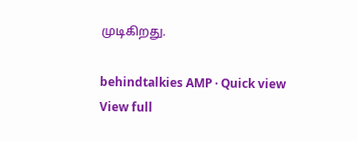முடிகிறது.

behindtalkies AMP · Quick view
View full